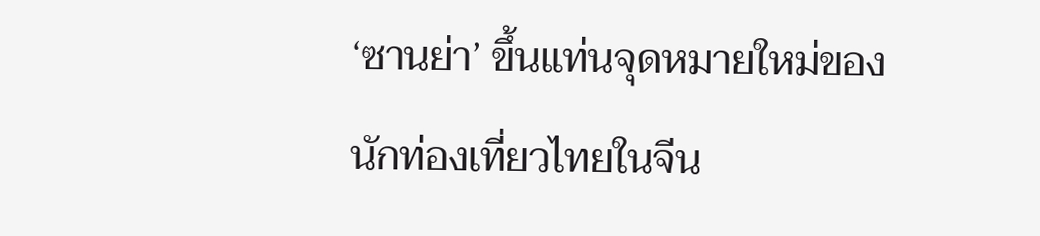‘ซานย่า’ ขึ้นแท่นจุดหมายใหม่ของนักท่องเที่ยวไทยในจีน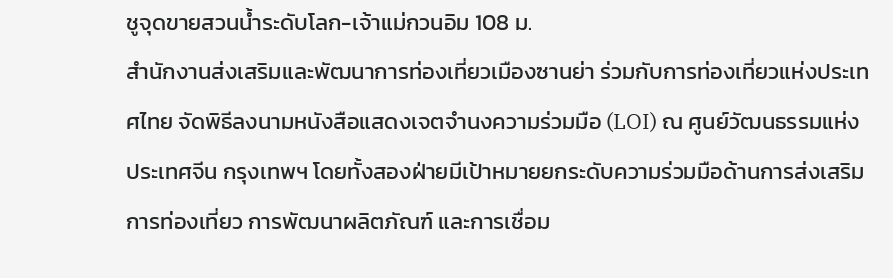ชูจุดขายสวนน้ำระดับโลก-เจ้าแม่กวนอิม 108 ม.
สำนักงานส่งเสริมและพัฒนาการท่องเที่ยวเมืองซานย่า ร่วมกับการท่องเที่ยวแห่งประเทศไทย จัดพิธีลงนามหนังสือแสดงเจตจำนงความร่วมมือ (LOI) ณ ศูนย์วัฒนธรรมแห่งประเทศจีน กรุงเทพฯ โดยทั้งสองฝ่ายมีเป้าหมายยกระดับความร่วมมือด้านการส่งเสริมการท่องเที่ยว การพัฒนาผลิตภัณฑ์ และการเชื่อม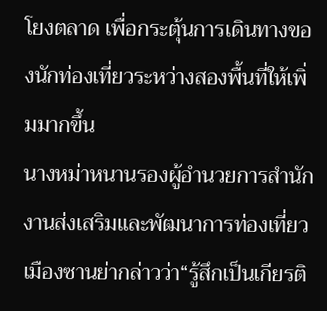โยงตลาด เพื่อกระตุ้นการเดินทางของนักท่องเที่ยวระหว่างสองพื้นที่ให้เพิ่มมากขึ้น
นางหม่าหนานรองผู้อำนวยการสำนักงานส่งเสริมและพัฒนาการท่องเที่ยวเมืองซานย่ากล่าวว่า“รู้สึกเป็นเกียรติ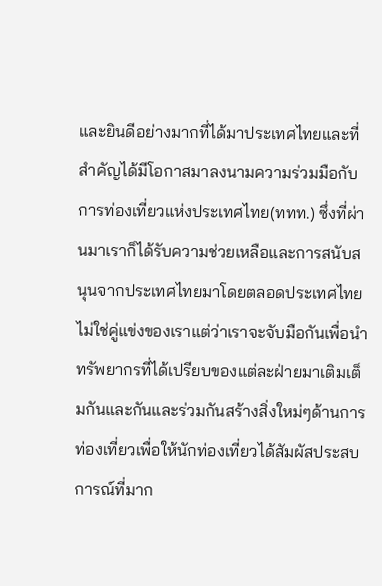และยินดีอย่างมากที่ได้มาประเทศไทยและที่สำคัญได้มีโอกาสมาลงนามความร่วมมือกับการท่องเที่ยวแห่งประเทศไทย(ททท.) ซึ่งที่ผ่านมาเราก็ได้รับความช่วยเหลือและการสนับสนุนจากประเทศไทยมาโดยตลอดประเทศไทยไม่ใช่คู่แข่งของเราแต่ว่าเราจะจับมือกันเพื่อนำทรัพยากรที่ได้เปรียบของแต่ละฝ่ายมาเติมเต็มกันและกันและร่วมกันสร้างสิ่งใหม่ๆด้านการท่องเที่ยวเพื่อให้นักท่องเที่ยวได้สัมผัสประสบการณ์ที่มาก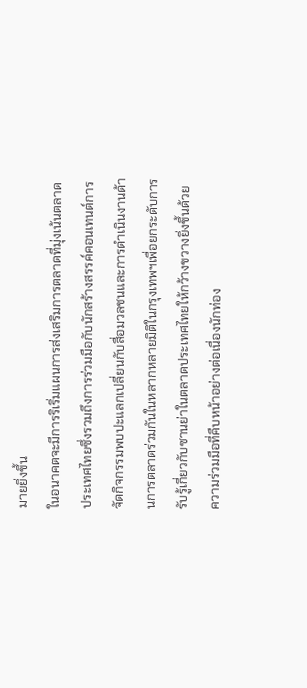มายยิ่งขึ้น
ในอนาคตจะมีการริเริ่มแผนการส่งเสริมการตลาดที่มุ่งเน้นตลาดประเทศไทยซึ่งรวมถึงการร่วมมือกับนักสร้างสรรค์คอนเทนต์การจัดกิจกรรมพบปะแลกเปลี่ยนกับสื่อมวลชนและการดำเนินงานด้านการตลาดร่วมกันในหลากหลายมิติในกรุงเทพฯเพื่อยกระดับการรับรู้เกี่ยวกับซานย่าในตลาดประเทศไทยให้กว้างขวางยิ่งขึ้นด้วยความร่วมมือที่คืบหน้าอย่างต่อเนื่องนักท่อง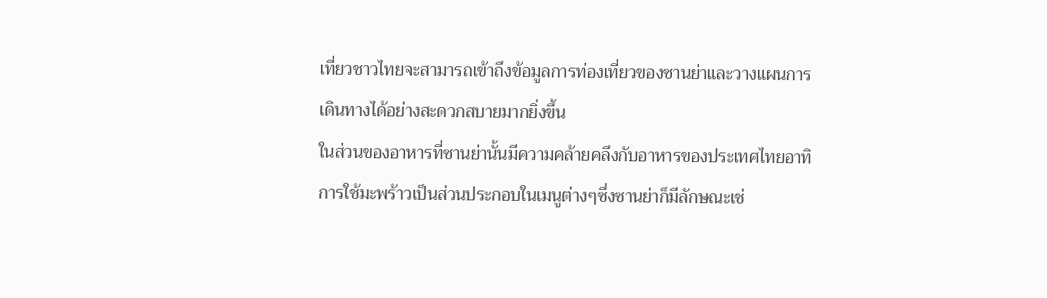เที่ยวชาวไทยจะสามารถเข้าถึงข้อมูลการท่องเที่ยวของซานย่าและวางแผนการเดินทางได้อย่างสะดวกสบายมากยิ่งขึ้น
ในส่วนของอาหารที่ซานย่านั้นมีความคล้ายคลึงกับอาหารของประเทศไทยอาทิการใช้มะพร้าวเป็นส่วนประกอบในเมนูต่างๆซึ่งซานย่าก็มีลักษณะเช่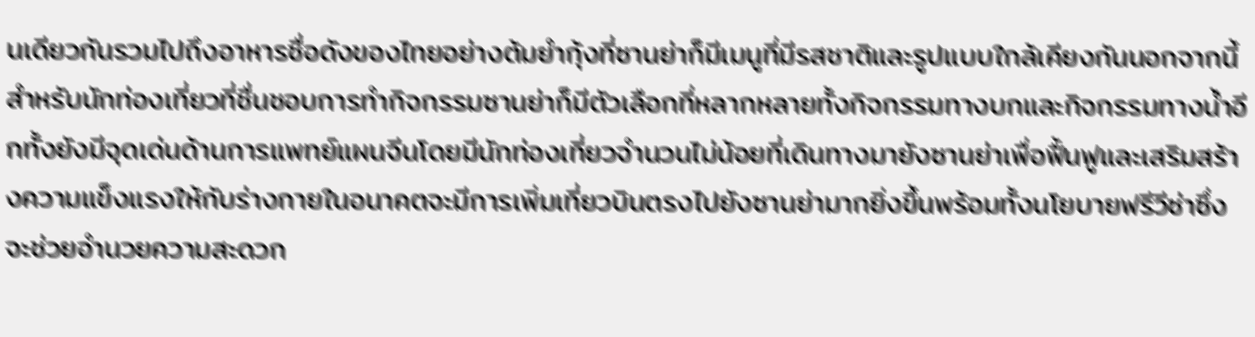นเดียวกันรวมไปถึงอาหารชื่อดังของไทยอย่างต้มยำกุ้งที่ซานย่าก็มีเมนูที่มีรสชาติและรูปแบบใกล้เคียงกันนอกจากนี้สำหรับนักท่องเที่ยวที่ชื่นชอบการทำกิจกรรมซานย่าก็มีตัวเลือกที่หลากหลายทั้งกิจกรรมทางบกและกิจกรรมทางน้ำอีกทั้งยังมีจุดเด่นด้านการแพทย์แผนจีนโดยมีนักท่องเที่ยวจำนวนไม่น้อยที่เดินทางมายังซานย่าเพื่อฟื้นฟูและเสริมสร้างความแข็งแรงให้กับร่างกายในอนาคตจะมีการเพิ่มเที่ยวบินตรงไปยังซานย่ามากยิ่งขึ้นพร้อมทั้งนโยบายฟรีวีซ่าซึ่งจะช่วยอำนวยความสะดวก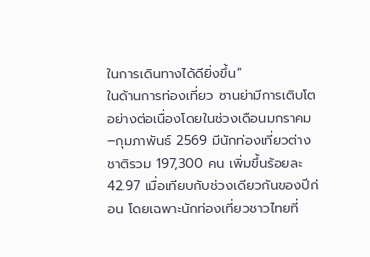ในการเดินทางได้ดียิ่งขึ้น”
ในด้านการท่องเที่ยว ซานย่ามีการเติบโตอย่างต่อเนื่องโดยในช่วงเดือนมกราคม–กุมภาพันธ์ 2569 มีนักท่องเที่ยวต่างชาติรวม 197,300 คน เพิ่มขึ้นร้อยละ 42.97 เมื่อเทียบกับช่วงเดียวกันของปีก่อน โดยเฉพาะนักท่องเที่ยวชาวไทยที่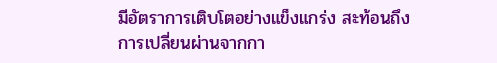มีอัตราการเติบโตอย่างแข็งแกร่ง สะท้อนถึงการเปลี่ยนผ่านจากกา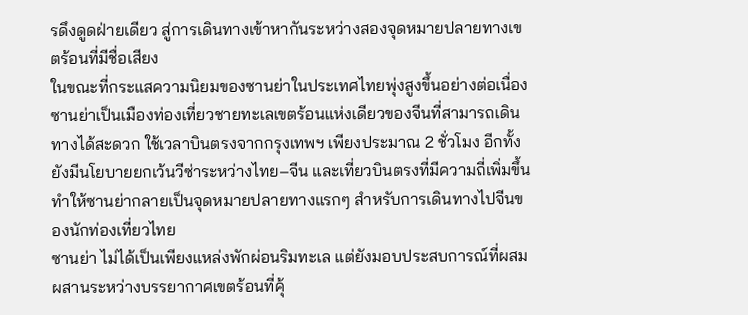รดึงดูดฝ่ายเดียว สู่การเดินทางเข้าหากันระหว่างสองจุดหมายปลายทางเขตร้อนที่มีชื่อเสียง
ในขณะที่กระแสความนิยมของซานย่าในประเทศไทยพุ่งสูงขึ้นอย่างต่อเนื่อง ซานย่าเป็นเมืองท่องเที่ยวชายทะเลเขตร้อนแห่งเดียวของจีนที่สามารถเดินทางได้สะดวก ใช้เวลาบินตรงจากกรุงเทพฯ เพียงประมาณ 2 ชั่วโมง อีกทั้งยังมีนโยบายยกเว้นวีซ่าระหว่างไทย–จีน และเที่ยวบินตรงที่มีความถี่เพิ่มขึ้น ทำให้ซานย่ากลายเป็นจุดหมายปลายทางแรกๆ สำหรับการเดินทางไปจีนของนักท่องเที่ยวไทย
ซานย่า ไม่ได้เป็นเพียงแหล่งพักผ่อนริมทะเล แต่ยังมอบประสบการณ์ที่ผสมผสานระหว่างบรรยากาศเขตร้อนที่คุ้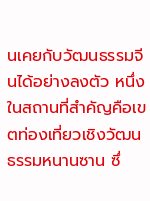นเคยกับวัฒนธรรมจีนได้อย่างลงตัว หนึ่งในสถานที่สำคัญคือเขตท่องเที่ยวเชิงวัฒนธรรมหนานซาน ซึ่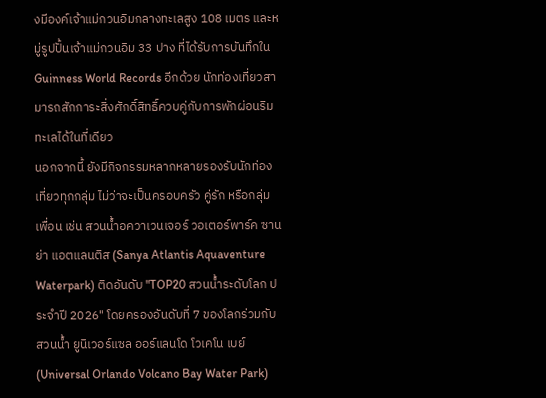งมีองค์เจ้าแม่กวนอิมกลางทะเลสูง 108 เมตร และหมู่รูปปั้นเจ้าแม่กวนอิม 33 ปาง ที่ได้รับการบันทึกใน Guinness World Records อีกด้วย นักท่องเที่ยวสามารถสักการะสิ่งศักดิ์สิทธิ์ควบคู่กับการพักผ่อนริมทะเลได้ในที่เดียว
นอกจากนี้ ยังมีกิจกรรมหลากหลายรองรับนักท่องเที่ยวทุกกลุ่ม ไม่ว่าจะเป็นครอบครัว คู่รัก หรือกลุ่มเพื่อน เช่น สวนน้ำอควาเวนเจอร์ วอเตอร์พาร์ค ซานย่า แอตแลนติส (Sanya Atlantis Aquaventure Waterpark) ติดอันดับ "TOP20 สวนน้ำระดับโลก ประจำปี 2026" โดยครองอันดับที่ 7 ของโลกร่วมกับสวนน้ำ ยูนิเวอร์แซล ออร์แลนโด โวเคโน เบย์ (Universal Orlando Volcano Bay Water Park)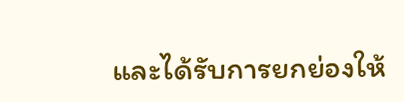และได้รับการยกย่องให้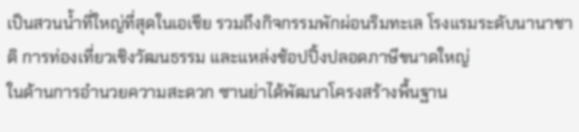เป็นสวนน้ำที่ใหญ่ที่สุดในเอเชีย รวมถึงกิจกรรมพักผ่อนริมทะเล โรงแรมระดับนานาชาติ การท่องเที่ยวเชิงวัฒนธรรม และแหล่งช้อปปิ้งปลอดภาษีขนาดใหญ่
ในด้านการอำนวยความสะดวก ซานย่าได้พัฒนาโครงสร้างพื้นฐาน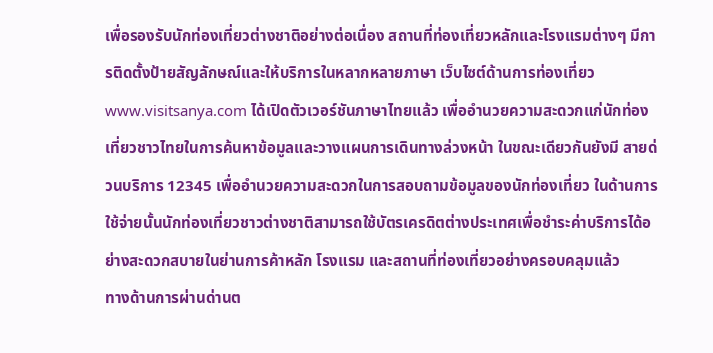เพื่อรองรับนักท่องเที่ยวต่างชาติอย่างต่อเนื่อง สถานที่ท่องเที่ยวหลักและโรงแรมต่างๆ มีการติดตั้งป้ายสัญลักษณ์และให้บริการในหลากหลายภาษา เว็บไซต์ด้านการท่องเที่ยว www.visitsanya.com ได้เปิดตัวเวอร์ชันภาษาไทยแล้ว เพื่ออำนวยความสะดวกแก่นักท่องเที่ยวชาวไทยในการค้นหาข้อมูลและวางแผนการเดินทางล่วงหน้า ในขณะเดียวกันยังมี สายด่วนบริการ 12345 เพื่ออำนวยความสะดวกในการสอบถามข้อมูลของนักท่องเที่ยว ในด้านการใช้จ่ายนั้นนักท่องเที่ยวชาวต่างชาติสามารถใช้บัตรเครดิตต่างประเทศเพื่อชำระค่าบริการได้อย่างสะดวกสบายในย่านการค้าหลัก โรงแรม และสถานที่ท่องเที่ยวอย่างครอบคลุมแล้ว
ทางด้านการผ่านด่านต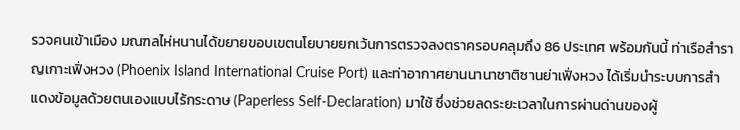รวจคนเข้าเมือง มณฑลไห่หนานได้ขยายขอบเขตนโยบายยกเว้นการตรวจลงตราครอบคลุมถึง 86 ประเทศ พร้อมกันนี้ ท่าเรือสำราญเกาะเฟิ่งหวง (Phoenix Island International Cruise Port) และท่าอากาศยานนานาชาติซานย่าเฟิ่งหวง ได้เริ่มนำระบบการสำแดงข้อมูลด้วยตนเองแบบไร้กระดาษ (Paperless Self-Declaration) มาใช้ ซึ่งช่วยลดระยะเวลาในการผ่านด่านของผู้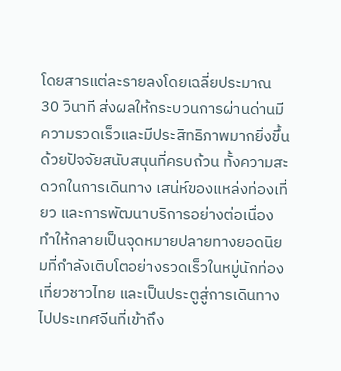โดยสารแต่ละรายลงโดยเฉลี่ยประมาณ 30 วินาที ส่งผลให้กระบวนการผ่านด่านมีความรวดเร็วและมีประสิทธิภาพมากยิ่งขึ้น
ด้วยปัจจัยสนับสนุนที่ครบถ้วน ทั้งความสะดวกในการเดินทาง เสน่ห์ของแหล่งท่องเที่ยว และการพัฒนาบริการอย่างต่อเนื่อง ทำให้กลายเป็นจุดหมายปลายทางยอดนิยมที่กำลังเติบโตอย่างรวดเร็วในหมู่นักท่องเที่ยวชาวไทย และเป็นประตูสู่การเดินทางไปประเทศจีนที่เข้าถึง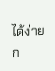ได้ง่ายก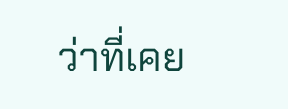ว่าที่เคย